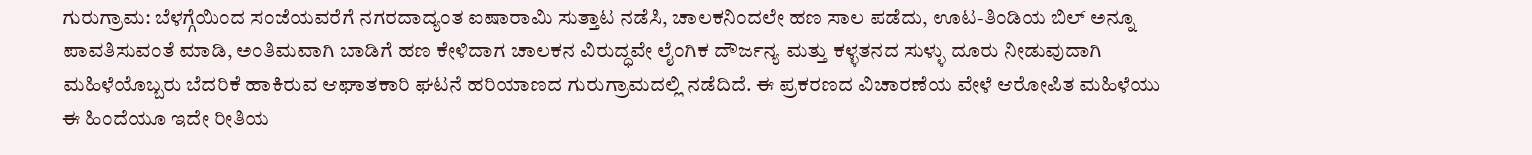ಗುರುಗ್ರಾಮ: ಬೆಳಗ್ಗೆಯಿಂದ ಸಂಜೆಯವರೆಗೆ ನಗರದಾದ್ಯಂತ ಐಷಾರಾಮಿ ಸುತ್ತಾಟ ನಡೆಸಿ, ಚಾಲಕನಿಂದಲೇ ಹಣ ಸಾಲ ಪಡೆದು, ಊಟ-ತಿಂಡಿಯ ಬಿಲ್ ಅನ್ನೂ ಪಾವತಿಸುವಂತೆ ಮಾಡಿ, ಅಂತಿಮವಾಗಿ ಬಾಡಿಗೆ ಹಣ ಕೇಳಿದಾಗ ಚಾಲಕನ ವಿರುದ್ಧವೇ ಲೈಂಗಿಕ ದೌರ್ಜನ್ಯ ಮತ್ತು ಕಳ್ಳತನದ ಸುಳ್ಳು ದೂರು ನೀಡುವುದಾಗಿ ಮಹಿಳೆಯೊಬ್ಬರು ಬೆದರಿಕೆ ಹಾಕಿರುವ ಆಘಾತಕಾರಿ ಘಟನೆ ಹರಿಯಾಣದ ಗುರುಗ್ರಾಮದಲ್ಲಿ ನಡೆದಿದೆ. ಈ ಪ್ರಕರಣದ ವಿಚಾರಣೆಯ ವೇಳೆ ಆರೋಪಿತ ಮಹಿಳೆಯು ಈ ಹಿಂದೆಯೂ ಇದೇ ರೀತಿಯ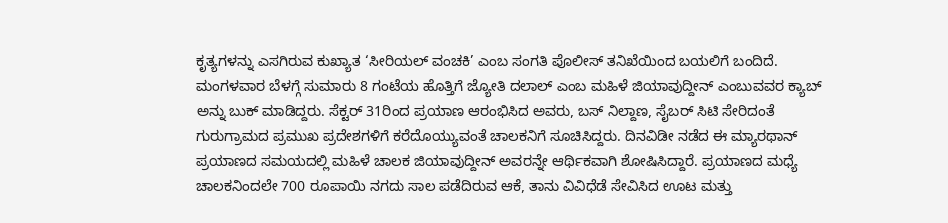ಕೃತ್ಯಗಳನ್ನು ಎಸಗಿರುವ ಕುಖ್ಯಾತ ‘ಸೀರಿಯಲ್ ವಂಚಕಿ’ ಎಂಬ ಸಂಗತಿ ಪೊಲೀಸ್ ತನಿಖೆಯಿಂದ ಬಯಲಿಗೆ ಬಂದಿದೆ.
ಮಂಗಳವಾರ ಬೆಳಗ್ಗೆ ಸುಮಾರು 8 ಗಂಟೆಯ ಹೊತ್ತಿಗೆ ಜ್ಯೋತಿ ದಲಾಲ್ ಎಂಬ ಮಹಿಳೆ ಜಿಯಾವುದ್ದೀನ್ ಎಂಬುವವರ ಕ್ಯಾಬ್ ಅನ್ನು ಬುಕ್ ಮಾಡಿದ್ದರು. ಸೆಕ್ಟರ್ 31ರಿಂದ ಪ್ರಯಾಣ ಆರಂಭಿಸಿದ ಅವರು, ಬಸ್ ನಿಲ್ದಾಣ, ಸೈಬರ್ ಸಿಟಿ ಸೇರಿದಂತೆ ಗುರುಗ್ರಾಮದ ಪ್ರಮುಖ ಪ್ರದೇಶಗಳಿಗೆ ಕರೆದೊಯ್ಯುವಂತೆ ಚಾಲಕನಿಗೆ ಸೂಚಿಸಿದ್ದರು. ದಿನವಿಡೀ ನಡೆದ ಈ ಮ್ಯಾರಥಾನ್ ಪ್ರಯಾಣದ ಸಮಯದಲ್ಲಿ ಮಹಿಳೆ ಚಾಲಕ ಜಿಯಾವುದ್ದೀನ್ ಅವರನ್ನೇ ಆರ್ಥಿಕವಾಗಿ ಶೋಷಿಸಿದ್ದಾರೆ. ಪ್ರಯಾಣದ ಮಧ್ಯೆ ಚಾಲಕನಿಂದಲೇ 700 ರೂಪಾಯಿ ನಗದು ಸಾಲ ಪಡೆದಿರುವ ಆಕೆ, ತಾನು ವಿವಿಧೆಡೆ ಸೇವಿಸಿದ ಊಟ ಮತ್ತು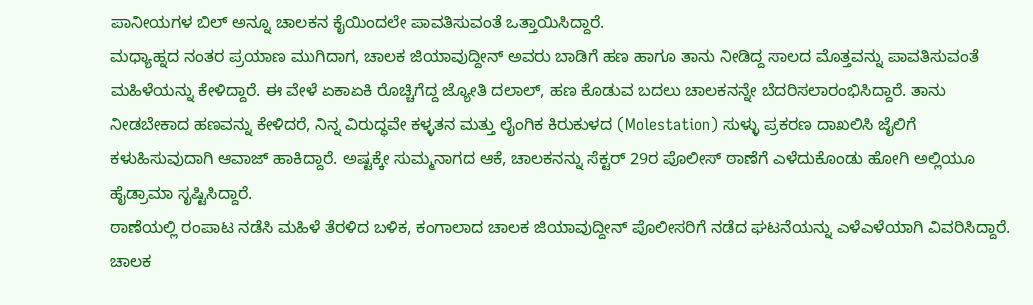ಪಾನೀಯಗಳ ಬಿಲ್ ಅನ್ನೂ ಚಾಲಕನ ಕೈಯಿಂದಲೇ ಪಾವತಿಸುವಂತೆ ಒತ್ತಾಯಿಸಿದ್ದಾರೆ.
ಮಧ್ಯಾಹ್ನದ ನಂತರ ಪ್ರಯಾಣ ಮುಗಿದಾಗ, ಚಾಲಕ ಜಿಯಾವುದ್ದೀನ್ ಅವರು ಬಾಡಿಗೆ ಹಣ ಹಾಗೂ ತಾನು ನೀಡಿದ್ದ ಸಾಲದ ಮೊತ್ತವನ್ನು ಪಾವತಿಸುವಂತೆ ಮಹಿಳೆಯನ್ನು ಕೇಳಿದ್ದಾರೆ. ಈ ವೇಳೆ ಏಕಾಏಕಿ ರೊಚ್ಚಿಗೆದ್ದ ಜ್ಯೋತಿ ದಲಾಲ್, ಹಣ ಕೊಡುವ ಬದಲು ಚಾಲಕನನ್ನೇ ಬೆದರಿಸಲಾರಂಭಿಸಿದ್ದಾರೆ. ತಾನು ನೀಡಬೇಕಾದ ಹಣವನ್ನು ಕೇಳಿದರೆ, ನಿನ್ನ ವಿರುದ್ಧವೇ ಕಳ್ಳತನ ಮತ್ತು ಲೈಂಗಿಕ ಕಿರುಕುಳದ (Molestation) ಸುಳ್ಳು ಪ್ರಕರಣ ದಾಖಲಿಸಿ ಜೈಲಿಗೆ ಕಳುಹಿಸುವುದಾಗಿ ಆವಾಜ್ ಹಾಕಿದ್ದಾರೆ. ಅಷ್ಟಕ್ಕೇ ಸುಮ್ಮನಾಗದ ಆಕೆ, ಚಾಲಕನನ್ನು ಸೆಕ್ಟರ್ 29ರ ಪೊಲೀಸ್ ಠಾಣೆಗೆ ಎಳೆದುಕೊಂಡು ಹೋಗಿ ಅಲ್ಲಿಯೂ ಹೈಡ್ರಾಮಾ ಸೃಷ್ಟಿಸಿದ್ದಾರೆ.
ಠಾಣೆಯಲ್ಲಿ ರಂಪಾಟ ನಡೆಸಿ ಮಹಿಳೆ ತೆರಳಿದ ಬಳಿಕ, ಕಂಗಾಲಾದ ಚಾಲಕ ಜಿಯಾವುದ್ದೀನ್ ಪೊಲೀಸರಿಗೆ ನಡೆದ ಘಟನೆಯನ್ನು ಎಳೆಎಳೆಯಾಗಿ ವಿವರಿಸಿದ್ದಾರೆ. ಚಾಲಕ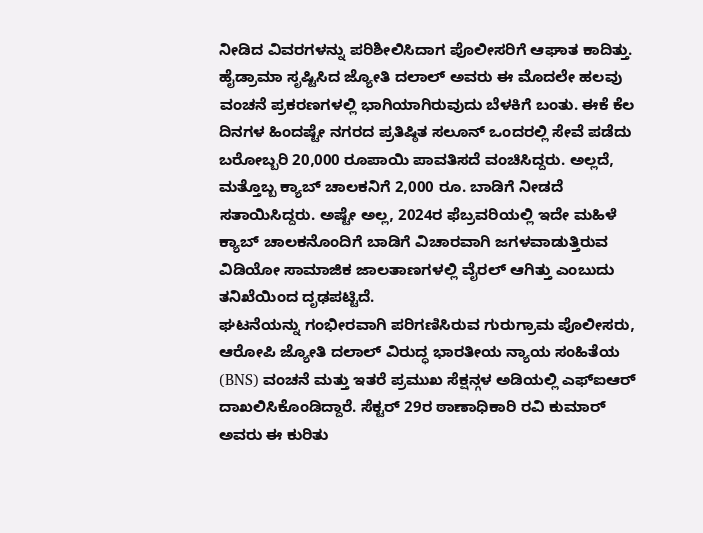ನೀಡಿದ ವಿವರಗಳನ್ನು ಪರಿಶೀಲಿಸಿದಾಗ ಪೊಲೀಸರಿಗೆ ಆಘಾತ ಕಾದಿತ್ತು. ಹೈಡ್ರಾಮಾ ಸೃಷ್ಟಿಸಿದ ಜ್ಯೋತಿ ದಲಾಲ್ ಅವರು ಈ ಮೊದಲೇ ಹಲವು ವಂಚನೆ ಪ್ರಕರಣಗಳಲ್ಲಿ ಭಾಗಿಯಾಗಿರುವುದು ಬೆಳಕಿಗೆ ಬಂತು. ಈಕೆ ಕೆಲ ದಿನಗಳ ಹಿಂದಷ್ಟೇ ನಗರದ ಪ್ರತಿಷ್ಠಿತ ಸಲೂನ್ ಒಂದರಲ್ಲಿ ಸೇವೆ ಪಡೆದು ಬರೋಬ್ಬರಿ 20,000 ರೂಪಾಯಿ ಪಾವತಿಸದೆ ವಂಚಿಸಿದ್ದರು. ಅಲ್ಲದೆ, ಮತ್ತೊಬ್ಬ ಕ್ಯಾಬ್ ಚಾಲಕನಿಗೆ 2,000 ರೂ. ಬಾಡಿಗೆ ನೀಡದೆ ಸತಾಯಿಸಿದ್ದರು. ಅಷ್ಟೇ ಅಲ್ಲ, 2024ರ ಫೆಬ್ರವರಿಯಲ್ಲಿ ಇದೇ ಮಹಿಳೆ ಕ್ಯಾಬ್ ಚಾಲಕನೊಂದಿಗೆ ಬಾಡಿಗೆ ವಿಚಾರವಾಗಿ ಜಗಳವಾಡುತ್ತಿರುವ ವಿಡಿಯೋ ಸಾಮಾಜಿಕ ಜಾಲತಾಣಗಳಲ್ಲಿ ವೈರಲ್ ಆಗಿತ್ತು ಎಂಬುದು ತನಿಖೆಯಿಂದ ದೃಢಪಟ್ಟಿದೆ.
ಘಟನೆಯನ್ನು ಗಂಭೀರವಾಗಿ ಪರಿಗಣಿಸಿರುವ ಗುರುಗ್ರಾಮ ಪೊಲೀಸರು, ಆರೋಪಿ ಜ್ಯೋತಿ ದಲಾಲ್ ವಿರುದ್ಧ ಭಾರತೀಯ ನ್ಯಾಯ ಸಂಹಿತೆಯ (BNS) ವಂಚನೆ ಮತ್ತು ಇತರೆ ಪ್ರಮುಖ ಸೆಕ್ಷನ್ಗಳ ಅಡಿಯಲ್ಲಿ ಎಫ್ಐಆರ್ ದಾಖಲಿಸಿಕೊಂಡಿದ್ದಾರೆ. ಸೆಕ್ಟರ್ 29ರ ಠಾಣಾಧಿಕಾರಿ ರವಿ ಕುಮಾರ್ ಅವರು ಈ ಕುರಿತು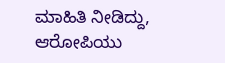ಮಾಹಿತಿ ನೀಡಿದ್ದು, ಆರೋಪಿಯು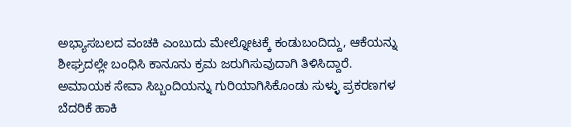ಅಭ್ಯಾಸಬಲದ ವಂಚಕಿ ಎಂಬುದು ಮೇಲ್ನೋಟಕ್ಕೆ ಕಂಡುಬಂದಿದ್ದು, ಆಕೆಯನ್ನು ಶೀಘ್ರದಲ್ಲೇ ಬಂಧಿಸಿ ಕಾನೂನು ಕ್ರಮ ಜರುಗಿಸುವುದಾಗಿ ತಿಳಿಸಿದ್ದಾರೆ. ಅಮಾಯಕ ಸೇವಾ ಸಿಬ್ಬಂದಿಯನ್ನು ಗುರಿಯಾಗಿಸಿಕೊಂಡು ಸುಳ್ಳು ಪ್ರಕರಣಗಳ ಬೆದರಿಕೆ ಹಾಕಿ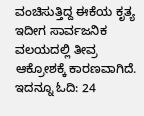ವಂಚಿಸುತ್ತಿದ್ದ ಈಕೆಯ ಕೃತ್ಯ ಇದೀಗ ಸಾರ್ವಜನಿಕ ವಲಯದಲ್ಲಿ ತೀವ್ರ ಆಕ್ರೋಶಕ್ಕೆ ಕಾರಣವಾಗಿದೆ.
ಇದನ್ನೂ ಓದಿ: 24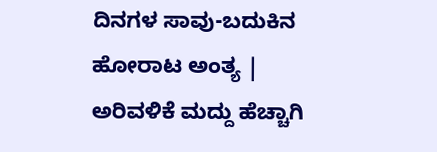ದಿನಗಳ ಸಾವು-ಬದುಕಿನ ಹೋರಾಟ ಅಂತ್ಯ | ಅರಿವಳಿಕೆ ಮದ್ದು ಹೆಚ್ಚಾಗಿ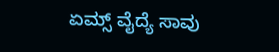ಏಮ್ಸ್ ವೈದ್ಯೆ ಸಾವು